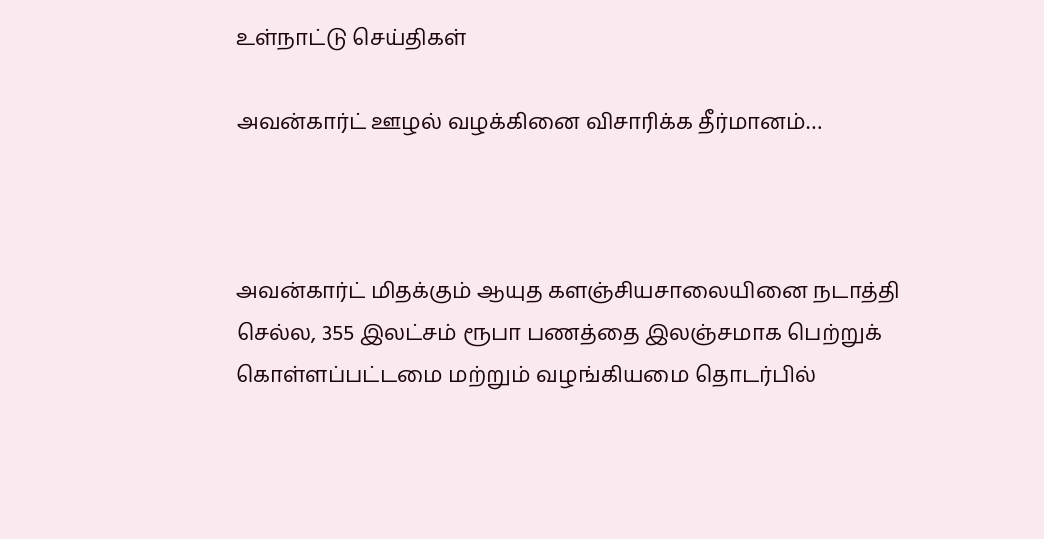உள்நாட்டு செய்திகள்

அவன்கார்ட் ஊழல் வழக்கினை விசாரிக்க தீர்மானம்…



அவன்கார்ட் மிதக்கும் ஆயுத களஞ்சியசாலையினை நடாத்தி செல்ல, 355 இலட்சம் ரூபா பணத்தை இலஞ்சமாக பெற்றுக் கொள்ளப்பட்டமை மற்றும் வழங்கியமை தொடர்பில்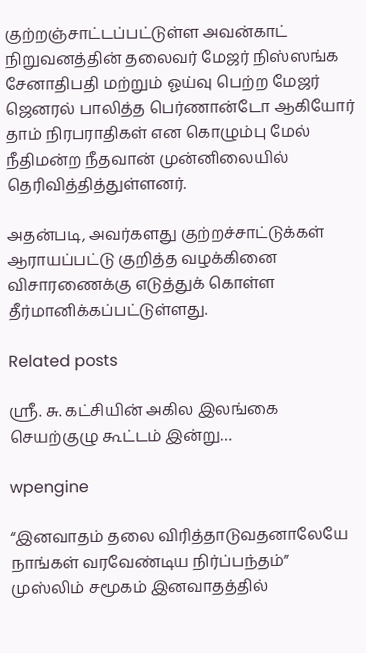குற்றஞ்சாட்டப்பட்டுள்ள அவன்காட் நிறுவனத்தின் தலைவர் மேஜர் நிஸ்ஸங்க சேனாதிபதி மற்றும் ஓய்வு பெற்ற மேஜர் ஜெனரல் பாலித்த பெர்ணான்டோ ஆகியோர் தாம் நிரபராதிகள் என கொழும்பு மேல் நீதிமன்ற நீதவான் முன்னிலையில் தெரிவித்தித்துள்ளனர்.

அதன்படி, அவர்களது குற்றச்சாட்டுக்கள் ஆராயப்பட்டு குறித்த வழக்கினை விசாரணைக்கு எடுத்துக் கொள்ள தீர்மானிக்கப்பட்டுள்ளது.

Related posts

ஸ்ரீ. சு. கட்சியின் அகில இலங்கை செயற்குழு கூட்டம் இன்று…

wpengine

“இனவாதம் தலை விரித்தாடுவதனாலேயே நாங்கள் வரவேண்டிய நிர்ப்பந்தம்” முஸ்லிம் சமூகம் இனவாதத்தில்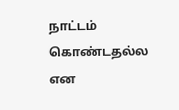நாட்டம் கொண்டதல்ல என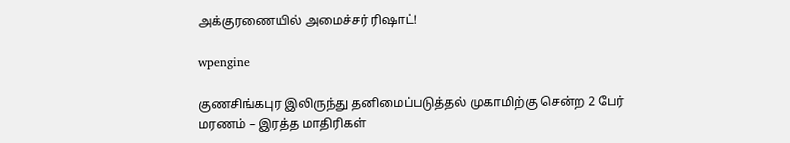அக்குரணையில் அமைச்சர் ரிஷாட்!

wpengine

குணசிங்கபுர இலிருந்து தனிமைப்படுத்தல் முகாமிற்கு சென்ற 2 பேர் மரணம் – இரத்த மாதிரிகள்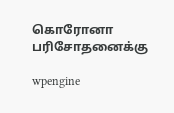கொரோனா பரிசோதனைக்கு

wpengine